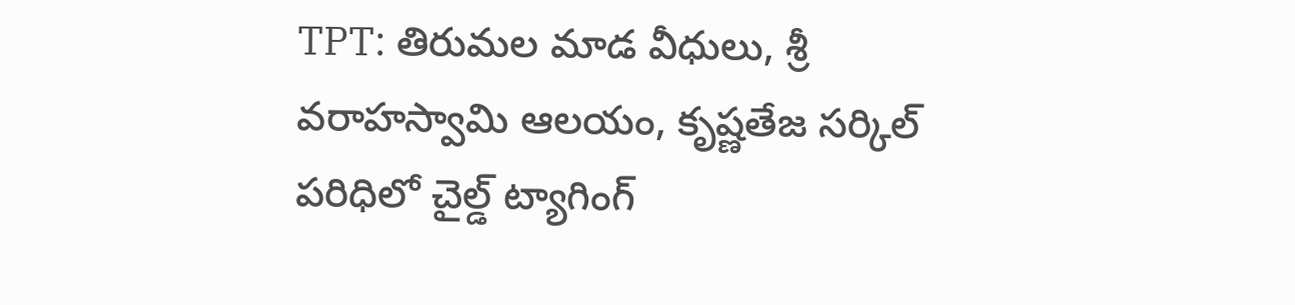TPT: తిరుమల మాడ వీధులు, శ్రీ వరాహస్వామి ఆలయం, కృష్ణతేజ సర్కిల్ పరిధిలో చైల్డ్ ట్యాగింగ్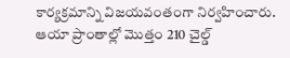కార్యక్రమాన్ని విజయవంతంగా నిర్వహించారు. ఆయా ప్రాంతాల్లో మొత్తం 210 చైల్డ్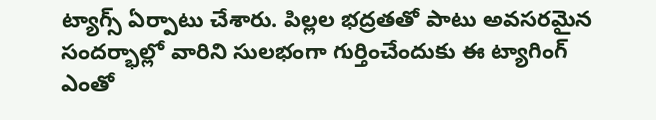ట్యాగ్స్ ఏర్పాటు చేశారు. పిల్లల భద్రతతో పాటు అవసరమైన సందర్భాల్లో వారిని సులభంగా గుర్తించేందుకు ఈ ట్యాగింగ్ ఎంతో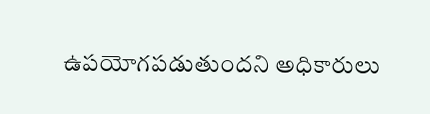ఉపయోగపడుతుందని అధికారులు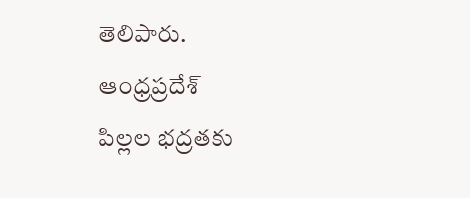తెలిపారు.
ఆంధ్రప్రదేశ్
పిల్లల భద్రతకు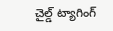చైల్డ్ ట్యాగింగ్